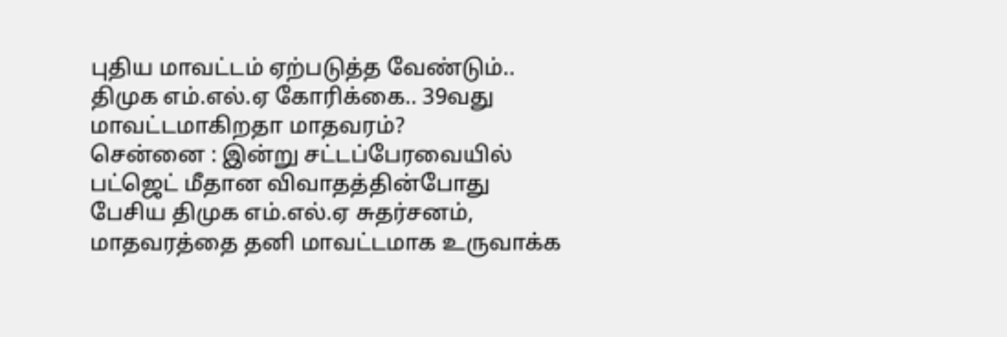புதிய மாவட்டம் ஏற்படுத்த வேண்டும்.. திமுக எம்.எல்.ஏ கோரிக்கை.. 39வது மாவட்டமாகிறதா மாதவரம்?
சென்னை : இன்று சட்டப்பேரவையில் பட்ஜெட் மீதான விவாதத்தின்போது பேசிய திமுக எம்.எல்.ஏ சுதர்சனம், மாதவரத்தை தனி மாவட்டமாக உருவாக்க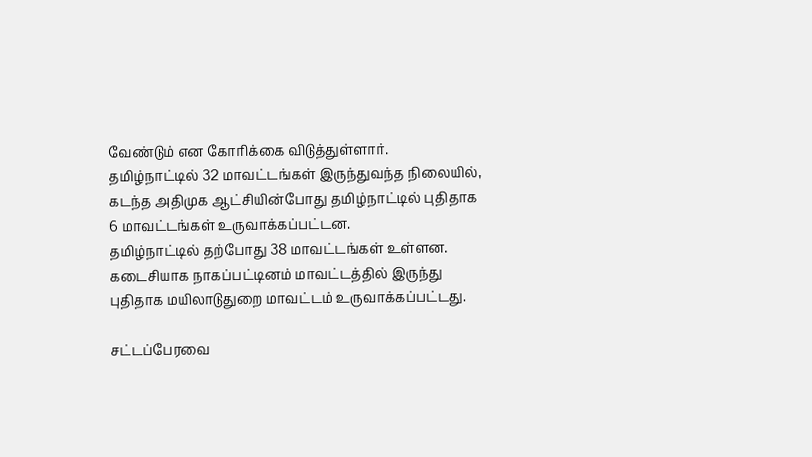வேண்டும் என கோரிக்கை விடுத்துள்ளார்.
தமிழ்நாட்டில் 32 மாவட்டங்கள் இருந்துவந்த நிலையில், கடந்த அதிமுக ஆட்சியின்போது தமிழ்நாட்டில் புதிதாக 6 மாவட்டங்கள் உருவாக்கப்பட்டன.
தமிழ்நாட்டில் தற்போது 38 மாவட்டங்கள் உள்ளன. கடைசியாக நாகப்பட்டினம் மாவட்டத்தில் இருந்து புதிதாக மயிலாடுதுறை மாவட்டம் உருவாக்கப்பட்டது.

சட்டப்பேரவை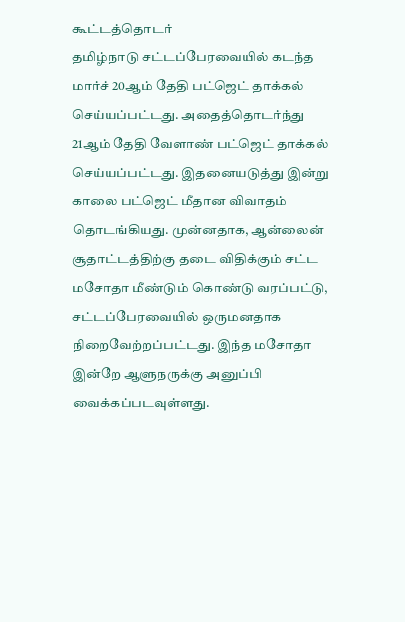கூட்டத்தொடர்
தமிழ்நாடு சட்டப்பேரவையில் கடந்த மார்ச் 20ஆம் தேதி பட்ஜெட் தாக்கல் செய்யப்பட்டது. அதைத்தொடர்ந்து 21ஆம் தேதி வேளாண் பட்ஜெட் தாக்கல் செய்யப்பட்டது. இதனையடுத்து இன்று காலை பட்ஜெட் மீதான விவாதம் தொடங்கியது. முன்னதாக, ஆன்லைன் சூதாட்டத்திற்கு தடை விதிக்கும் சட்ட மசோதா மீண்டும் கொண்டு வரப்பட்டு, சட்டப்பேரவையில் ஒருமனதாக நிறைவேற்றப்பட்டது. இந்த மசோதா இன்றே ஆளுநருக்கு அனுப்பி வைக்கப்படவுள்ளது.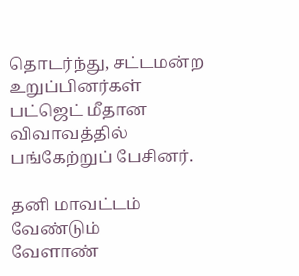தொடர்ந்து, சட்டமன்ற உறுப்பினர்கள் பட்ஜெட் மீதான விவாவத்தில் பங்கேற்றுப் பேசினர்.

தனி மாவட்டம் வேண்டும்
வேளாண்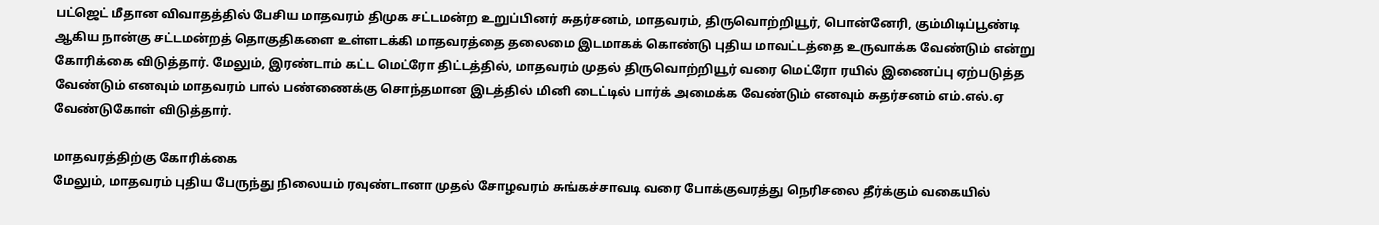பட்ஜெட் மீதான விவாதத்தில் பேசிய மாதவரம் திமுக சட்டமன்ற உறுப்பினர் சுதர்சனம், மாதவரம், திருவொற்றியூர், பொன்னேரி, கும்மிடிப்பூண்டி ஆகிய நான்கு சட்டமன்றத் தொகுதிகளை உள்ளடக்கி மாதவரத்தை தலைமை இடமாகக் கொண்டு புதிய மாவட்டத்தை உருவாக்க வேண்டும் என்று கோரிக்கை விடுத்தார். மேலும், இரண்டாம் கட்ட மெட்ரோ திட்டத்தில், மாதவரம் முதல் திருவொற்றியூர் வரை மெட்ரோ ரயில் இணைப்பு ஏற்படுத்த வேண்டும் எனவும் மாதவரம் பால் பண்ணைக்கு சொந்தமான இடத்தில் மினி டைட்டில் பார்க் அமைக்க வேண்டும் எனவும் சுதர்சனம் எம்.எல்.ஏ வேண்டுகோள் விடுத்தார்.

மாதவரத்திற்கு கோரிக்கை
மேலும், மாதவரம் புதிய பேருந்து நிலையம் ரவுண்டானா முதல் சோழவரம் சுங்கச்சாவடி வரை போக்குவரத்து நெரிசலை தீர்க்கும் வகையில்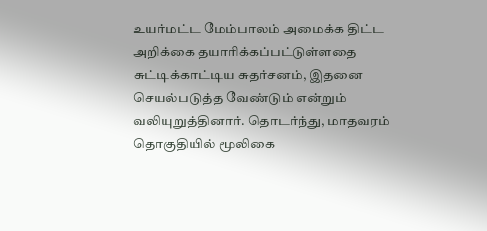உயர்மட்ட மேம்பாலம் அமைக்க திட்ட அறிக்கை தயாரிக்கப்பட்டுள்ளதை சுட்டிக்காட்டிய சுதர்சனம், இதனை செயல்படுத்த வேண்டும் என்றும் வலியுறுத்தினார். தொடர்ந்து, மாதவரம் தொகுதியில் மூலிகை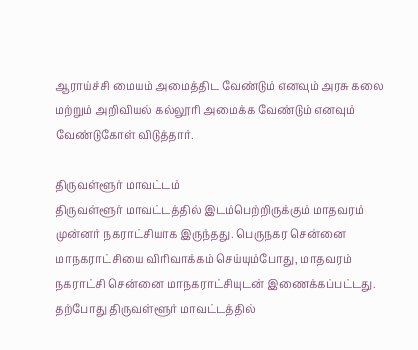ஆராய்ச்சி மையம் அமைத்திட வேண்டும் எனவும் அரசு கலை மற்றும் அறிவியல் கல்லூரி அமைக்க வேண்டும் எனவும் வேண்டுகோள் விடுத்தார்.

திருவள்ளூர் மாவட்டம்
திருவள்ளூர் மாவட்டத்தில் இடம்பெற்றிருக்கும் மாதவரம் முன்னர் நகராட்சியாக இருந்தது. பெருநகர சென்னை மாநகராட்சியை விரிவாக்கம் செய்யும்போது, மாதவரம் நகராட்சி சென்னை மாநகராட்சியுடன் இணைக்கப்பட்டது. தற்போது திருவள்ளூர் மாவட்டத்தில்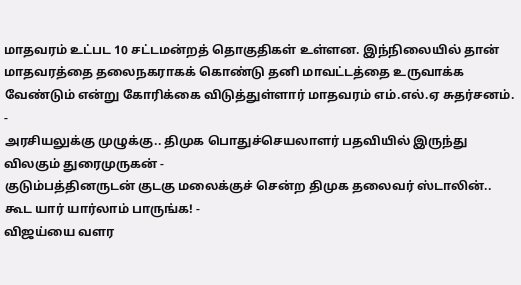மாதவரம் உட்பட 10 சட்டமன்றத் தொகுதிகள் உள்ளன. இந்நிலையில் தான் மாதவரத்தை தலைநகராகக் கொண்டு தனி மாவட்டத்தை உருவாக்க வேண்டும் என்று கோரிக்கை விடுத்துள்ளார் மாதவரம் எம்.எல்.ஏ சுதர்சனம்.
-
அரசியலுக்கு முழுக்கு.. திமுக பொதுச்செயலாளர் பதவியில் இருந்து விலகும் துரைமுருகன் -
குடும்பத்தினருடன் குடகு மலைக்குச் சென்ற திமுக தலைவர் ஸ்டாலின்.. கூட யார் யார்லாம் பாருங்க! -
விஜய்யை வளர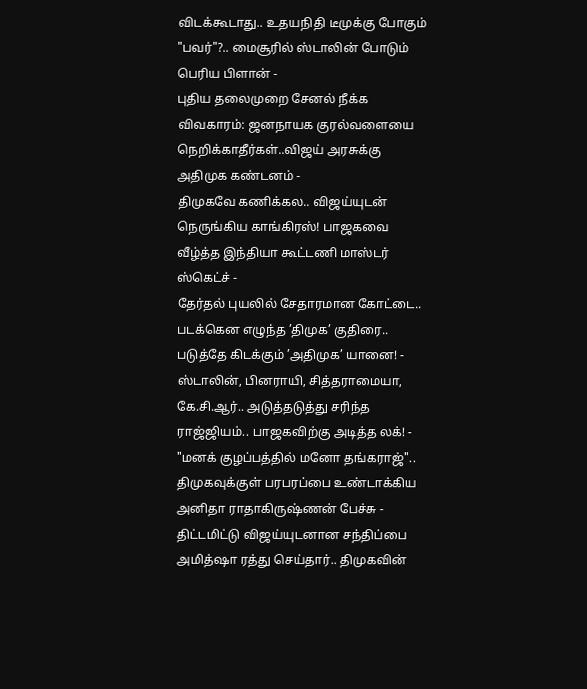விடக்கூடாது.. உதயநிதி டீமுக்கு போகும் "பவர்"?.. மைசூரில் ஸ்டாலின் போடும் பெரிய பிளான் -
புதிய தலைமுறை சேனல் நீக்க விவகாரம்: ஜனநாயக குரல்வளையை நெறிக்காதீர்கள்..விஜய் அரசுக்கு அதிமுக கண்டனம் -
திமுகவே கணிக்கல.. விஜய்யுடன் நெருங்கிய காங்கிரஸ்! பாஜகவை வீழ்த்த இந்தியா கூட்டணி மாஸ்டர் ஸ்கெட்ச் -
தேர்தல் புயலில் சேதாரமான கோட்டை.. படக்கென எழுந்த ’திமுக’ குதிரை.. படுத்தே கிடக்கும் ’அதிமுக’ யானை! -
ஸ்டாலின், பினராயி, சித்தராமையா, கே.சி.ஆர்.. அடுத்தடுத்து சரிந்த ராஜ்ஜியம்.. பாஜகவிற்கு அடித்த லக்! -
"மனக் குழப்பத்தில் மனோ தங்கராஜ்".. திமுகவுக்குள் பரபரப்பை உண்டாக்கிய அனிதா ராதாகிருஷ்ணன் பேச்சு -
திட்டமிட்டு விஜய்யுடனான சந்திப்பை அமித்ஷா ரத்து செய்தார்.. திமுகவின்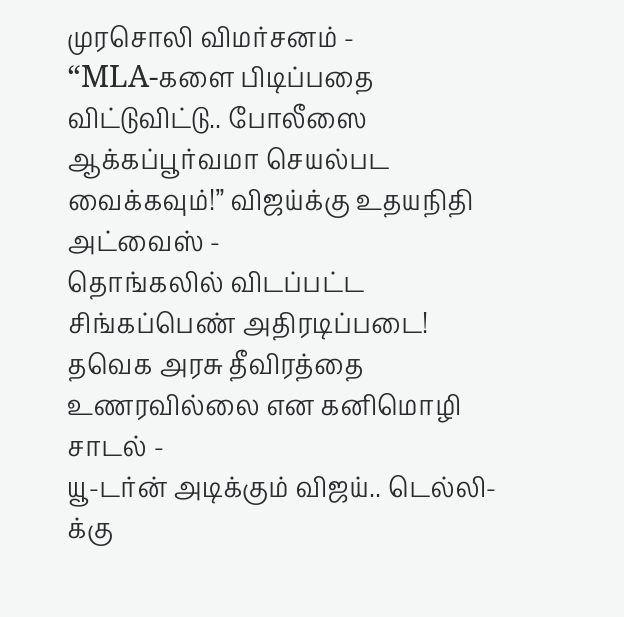முரசொலி விமர்சனம் -
“MLA-களை பிடிப்பதை விட்டுவிட்டு.. போலீஸை ஆக்கப்பூர்வமா செயல்பட வைக்கவும்!” விஜய்க்கு உதயநிதி அட்வைஸ் -
தொங்கலில் விடப்பட்ட சிங்கப்பெண் அதிரடிப்படை! தவெக அரசு தீவிரத்தை உணரவில்லை என கனிமொழி சாடல் -
யூ-டர்ன் அடிக்கும் விஜய்.. டெல்லி-க்கு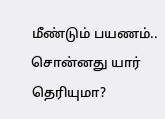மீண்டும் பயணம்.. சொன்னது யார் தெரியுமா?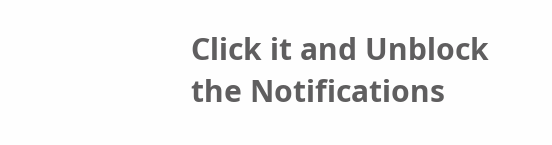Click it and Unblock the Notifications